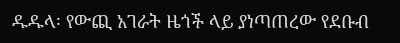ዱዱላ፡ የውጪ አገራት ዜጎች ላይ ያነጣጠረው የደቡብ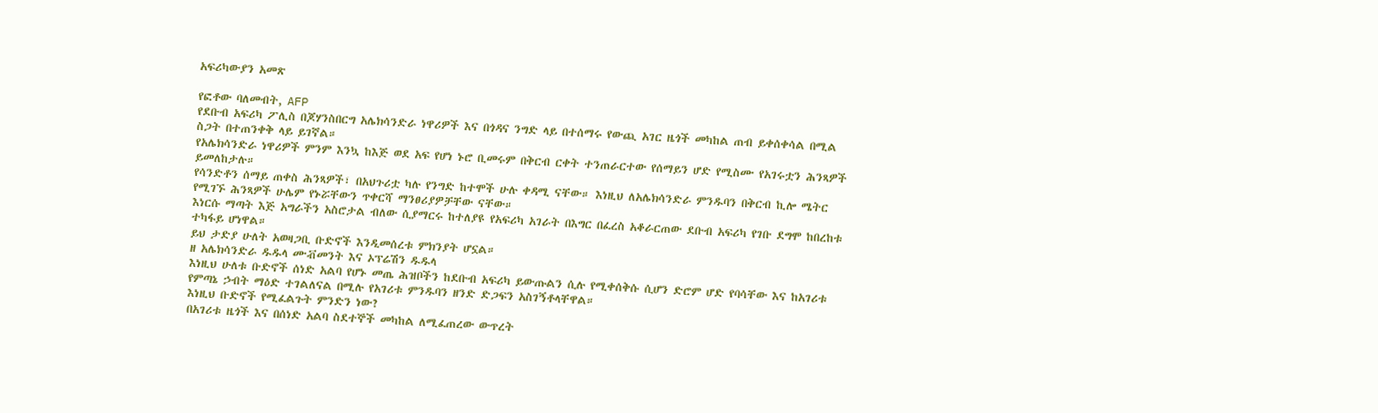አፍሪካውያን አመጽ

የፎቶው ባለመብት, AFP
የደቡብ አፍሪካ ፖሊስ በጆሃንስበርግ አሌክሳንድራ ነዋሪዎች እና በጎዳና ንግድ ላይ በተሰማሩ የውጪ አገር ዜጎች መካከል ጠብ ይቀሰቀሳል በሚል ስጋት በተጠንቀቅ ላይ ይገኛል።
የአሌክሳንድራ ነዋሪዎች ምንም እንኳ ከእጅ ወደ አፍ የሆነ ኑሮ ቢመሩም በቅርብ ርቀት ተንጠራርተው የሰማይን ሆድ የሚስሙ የአገሩቷን ሕንጻዎች ይመለከታሉ።
የሳንድቶን ሰማይ ጠቀስ ሕንጻዎች፣ በአህጉሪቷ ካሉ የንግድ ከተሞች ሁሉ ቀዳሚ ናቸው። እነዚህ ለአሌክሳንድራ ምንዱባን በቅርብ ኪሎ ሜትር የሚገኙ ሕንጻዎች ሁሌም የኑሯቸውን ጥቀርሻ ማንፀሪያዎቻቸው ናቸው።
እነርሱ ማጣት እጅ አግራችን አስሮታል ብለው ሲያማርሩ ከተለያዩ የአፍሪካ አገራት በእግር በፈረስ አቆራርጠው ደቡብ አፍሪካ የገቡ ደግሞ ከበረከቱ ተካፋይ ሆነዋል።
ይህ ታድያ ሁለት አወዛጋቢ ቡድኖች እንዲመሰረቱ ምክንያት ሆኗል።
ዘ አሌክሳንድራ ዱዱላ ሙቭመንት እና ኦፕሬሽን ዱዱላ
እነዚህ ሁለቱ ቡድኖች ሰነድ አልባ የሆኑ መጤ ሕዝቦችን ከደቡብ አፍሪካ ይውጡልን ሲሉ የሚቀሰቅሱ ሲሆን ድሮም ሆድ የባሳቸው እና ከአገሪቱ የምጣኔ ኃብት ማዕድ ተገልለናል በሚሉ የአገሪቱ ምንዱባን ዘንድ ድጋፍን አስገኝቶላቸዋል።
እነዚህ ቡድኖች የሚፈልጉት ምንድን ነው?
በአገሪቱ ዜጎች እና በሰነድ አልባ ስደተኞች መካከል ለሚፈጠረው ውጥረት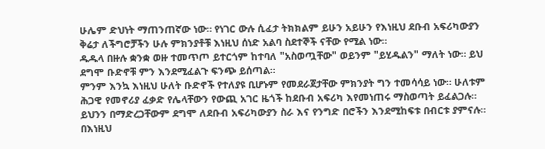ሁሌም ድህነት ማጠንጠኛው ነው። የነገር ውሉ ሲፈታ ትክክልም ይሁን አይሁን የእነዚህ ደቡብ አፍሪካውያን ቅሬታ ለችግሮቻችን ሁሉ ምክንያቶቹ እነዚህ ሰነድ አልባ ስደተኞች ናቸው የሚል ነው።
ዱዱላ በዙሉ ቋንቋ ወዙ ተመጥጦ ይተርጎም ከተባለ "አስወጧቸው" ወይንም "ይሂዱልን" ማለት ነው። ይህ ደግሞ ቡድኖቹ ምን እንደሚፈልጉ ፍንጭ ይሰጣል።
ምንም እንኳ እነዚህ ሁለት ቡድኖች የተለያዩ ቢሆኑም የመደራጀታቸው ምክንያት ግን ተመሳሳይ ነው። ሁለቱም ሕጋዊ የመኖሪያ ፈቃድ የሌላቸውን የውጪ አገር ዜጎች ከደቡብ አፍሪካ እየመነጠሩ ማስወጣት ይፈልጋሉ።
ይህንን በማድረጋቸውም ደግሞ ለደቡብ አፍሪካውያን ስራ እና የንግድ በሮችን እንደሚከፍቱ በብርቱ ያምናሉ።
በእነዚህ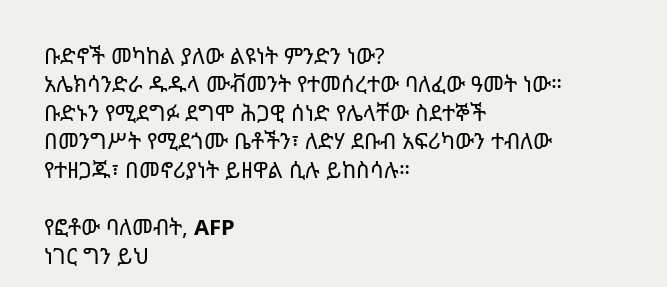ቡድኖች መካከል ያለው ልዩነት ምንድን ነው?
አሌክሳንድራ ዱዱላ ሙቭመንት የተመሰረተው ባለፈው ዓመት ነው። ቡድኑን የሚደግፉ ደግሞ ሕጋዊ ሰነድ የሌላቸው ስደተኞች በመንግሥት የሚደጎሙ ቤቶችን፣ ለድሃ ደቡብ አፍሪካውን ተብለው የተዘጋጁ፣ በመኖሪያነት ይዘዋል ሲሉ ይከስሳሉ።

የፎቶው ባለመብት, AFP
ነገር ግን ይህ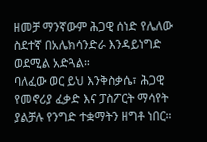ዘመቻ ማንኛውም ሕጋዊ ሰነድ የሌለው ስደተኛ በአሌክሳንድራ እንዳይነግድ ወደሚል አድጓል።
ባለፈው ወር ይህ እንቅስቃሴ፣ ሕጋዊ የመኖሪያ ፈቃድ እና ፓስፖርት ማሳየት ያልቻሉ የንግድ ተቋማትን ዘግቶ ነበር።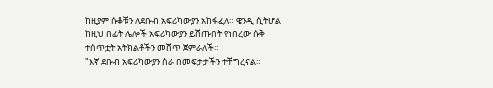ከዚያም ሱቆቹን ለደቡብ አፍሪካውያን አከፋፈለ። ዌንዲ ሲትሆል ከዚህ በፊት ሌሎች አፍሪካውያን ይሸጡበት የነበረው ሱቅ ተሰጥቷት አትክልቶችን መሸጥ ጀምራለች።
"እኛ ደቡብ አፍሪካውያን ስራ በመፍታታችን ተቸግረናል።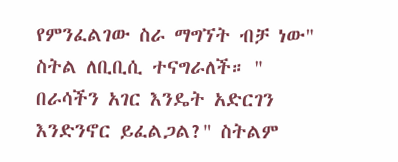የምንፈልገው ስራ ማግኘት ብቻ ነው" ስትል ለቢቢሲ ተናግራለች። " በራሳችን አገር እንዴት አድርገን እንድንኖር ይፈልጋል?" ስትልም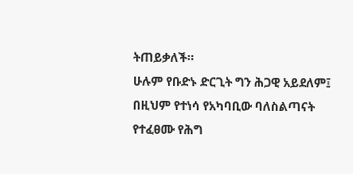ትጠይቃለች።
ሁሉም የቡድኑ ድርጊት ግን ሕጋዊ አይደለም፤ በዚህም የተነሳ የአካባቢው ባለስልጣናት የተፈፀሙ የሕግ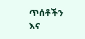ጥሰቶችን እና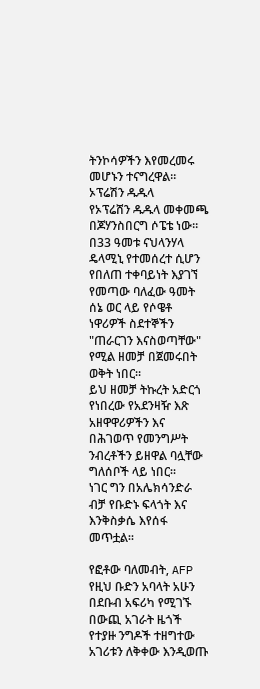ትንኮሳዎችን እየመረመሩ መሆኑን ተናግረዋል።
ኦፕሬሽን ዱዱላ
የኦፕሬሸን ዱዱላ መቀመጫ በጆሃንስበርግ ሶፔቴ ነው።
በ33 ዓመቱ ናህላንሃላ ዴላሚኒ የተመሰረተ ሲሆን የበለጠ ተቀባይነት እያገኘ የመጣው ባለፈው ዓመት ሰኔ ወር ላይ የሶዌቶ ነዋሪዎች ስደተኞችን "ጠራርገን እናስወጣቸው" የሚል ዘመቻ በጀመሩበት ወቅት ነበር።
ይህ ዘመቻ ትኩረት አድርጎ የነበረው የአደንዛዥ እጽ አዘዋዋሪዎችን እና በሕገወጥ የመንግሥት ንብረቶችን ይዘዋል ባሏቸው ግለሰቦች ላይ ነበር።
ነገር ግን በአሌክሳንድራ ብቻ የቡድኑ ፍላጎት እና እንቅስቃሴ እየሰፋ መጥቷል።

የፎቶው ባለመብት, AFP
የዚህ ቡድን አባላት አሁን በደቡብ አፍሪካ የሚገኙ በውጪ አገራት ዜጎች የተያዙ ንግዶች ተዘግተው አገሪቱን ለቅቀው እንዲወጡ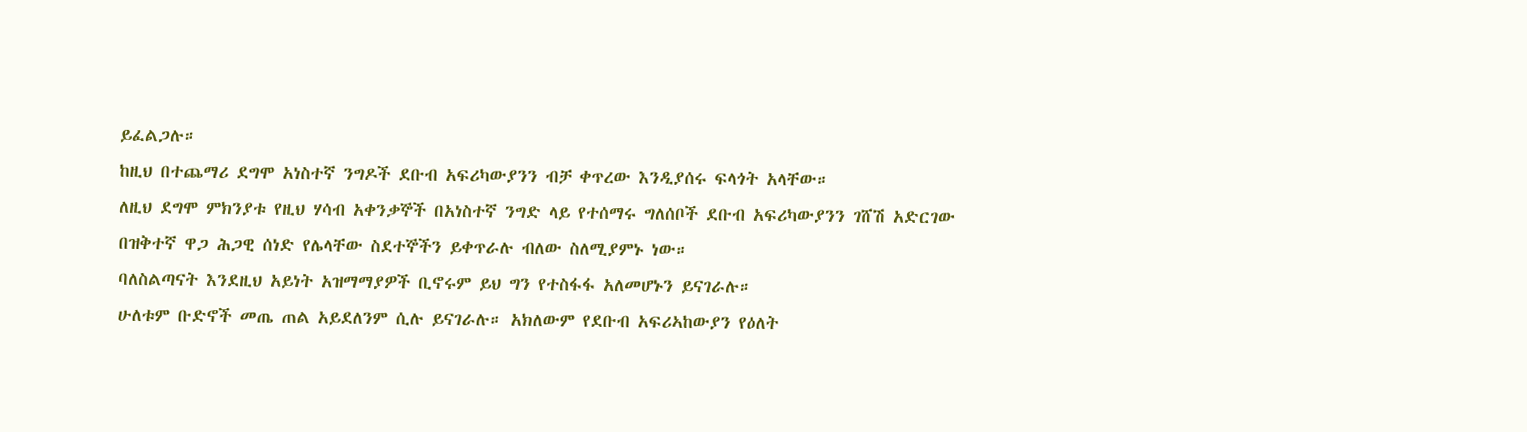ይፈልጋሉ።
ከዚህ በተጨማሪ ደግሞ አነስተኛ ንግዶች ደቡብ አፍሪካውያንን ብቻ ቀጥረው እንዲያሰሩ ፍላጎት አላቸው።
ለዚህ ደግሞ ምክንያቱ የዚህ ሃሳብ አቀንቃኞች በአነስተኛ ንግድ ላይ የተሰማሩ ግለሰቦች ደቡብ አፍሪካውያንን ገሸሽ አድርገው በዝቅተኛ ዋጋ ሕጋዊ ሰነድ የሌላቸው ስደተኞችን ይቀጥራሉ ብለው ስለሚያምኑ ነው።
ባለስልጣናት እንደዚህ አይነት አዝማማያዎች ቢኖሩም ይህ ግን የተስፋፋ አለመሆኑን ይናገራሉ።
ሁለቱም ቡድኖች መጤ ጠል አይደለንም ሲሉ ይናገራሉ። አክለውም የደቡብ አፍሪኣከውያን የዕለት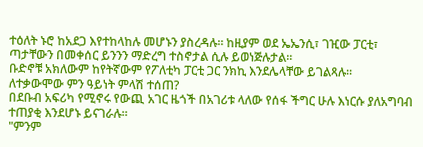ተዕለት ኑሮ ከአደጋ እየተከላከሉ መሆኑን ያስረዳሉ። ከዚያም ወደ ኤኤንሲ፣ ገዢው ፓርቲ፣ ጣታቸውን በመቀሰር ይንንን ማድረግ ተስኖታል ሲሉ ይወነጅሉታል።
ቡድኖቹ አክለውም ከየትኛውም የፖለቲካ ፓርቲ ጋር ንክኪ እንደሌላቸው ይገልጻሉ።
ለተቃውሞው ምን ዓይነት ምላሽ ተሰጠ?
በደቡብ አፍሪካ የሚኖሩ የውጪ አገር ዜጎች በአገሪቱ ላለው የሰፋ ችግር ሁሉ እነርሱ ያለአግባብ ተጠያቂ እንደሆኑ ይናገራሉ።
"ምንም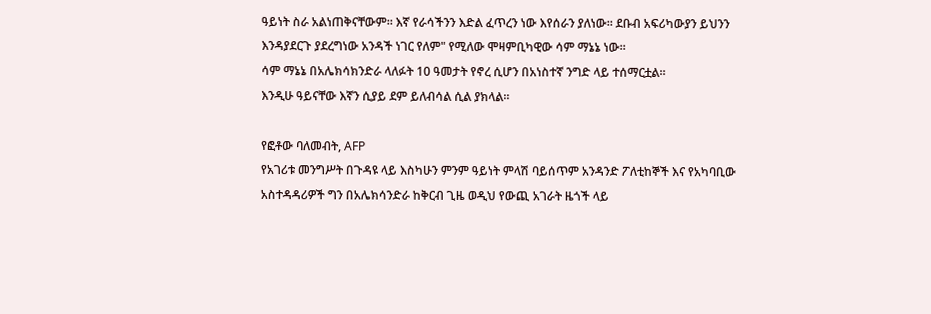ዓይነት ስራ አልነጠቅናቸውም። እኛ የራሳችንን እድል ፈጥረን ነው እየሰራን ያለነው። ደቡብ አፍሪካውያን ይህንን እንዳያደርጉ ያደረግነው አንዳች ነገር የለም" የሚለው ሞዛምቢካዊው ሳም ማኔኔ ነው።
ሳም ማኔኔ በአሌክሳክንድራ ላለፉት 10 ዓመታት የኖረ ሲሆን በአነስተኛ ንግድ ላይ ተሰማርቷል።
እንዲሁ ዓይናቸው እኛን ሲያይ ደም ይለብሳል ሲል ያክላል።

የፎቶው ባለመብት, AFP
የአገሪቱ መንግሥት በጉዳዩ ላይ እስካሁን ምንም ዓይነት ምላሽ ባይሰጥም አንዳንድ ፖለቲከኞች እና የአካባቢው አስተዳዳሪዎች ግን በአሌክሳንድራ ከቅርብ ጊዜ ወዲህ የውጪ አገራት ዜጎች ላይ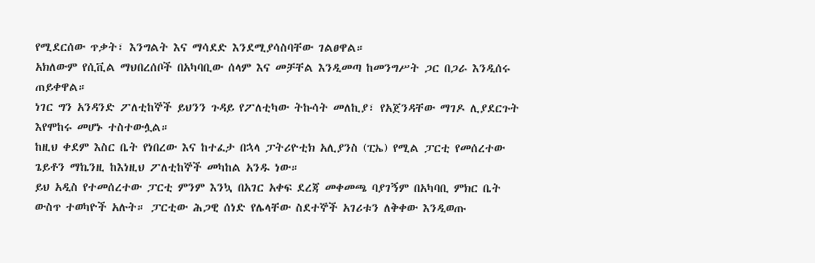የሚደርሰው ጥቃት፣ እንግልት እና ማሳደድ እንደሚያሳስባቸው ገልፀዋል።
አክለውም የሲቪል ማህበረሰቦች በአካባቢው ሰላም እና መቻቸል እንዲመጣ ከመንግሥት ጋር በጋራ እንዲሰሩ ጠይቀዋል።
ነገር ግን አንዳንድ ፖለቲከኞች ይህንን ጉዳይ የፖለቲካው ትኩሳት መለኪያ፣ የአጀንዳቸው ማገዶ ሊያደርጉት እየሞከሩ መሆኑ ተስተውሏል።
ከዚህ ቀደም እስር ቤት የነበረው እና ከተፈታ በኋላ ፓትሪዮቲክ አሊያንስ (ፒኤ) የሚል ፓርቲ የመሰረተው ጌይቶን ማኬንዚ ከእነዚህ ፖለቲከኞች መካከል አንዱ ነው።
ይህ አዲስ የተመሰረተው ፓርቲ ምንም እንኳ በአገር አቀፍ ደረጃ መቀመጫ ባያገኝም በአካባቢ ምክር ቤት ውስጥ ተወካዮች አሉት። ፓርቲው ሕጋዊ ሰነድ የሌላቸው ስደተኞች አገሪቱን ለቅቀው እንዲወጡ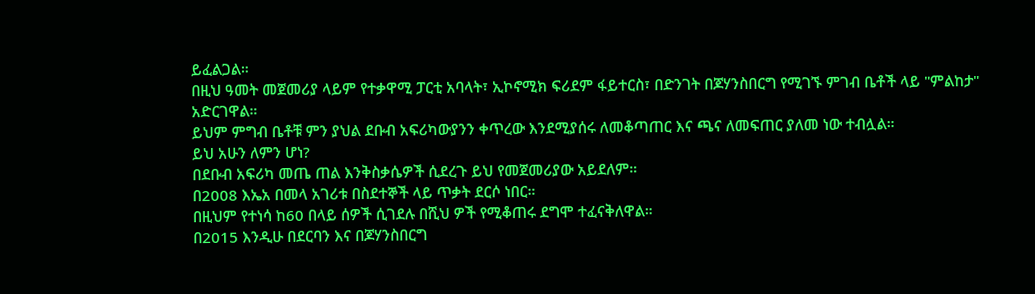ይፈልጋል።
በዚህ ዓመት መጀመሪያ ላይም የተቃዋሚ ፓርቲ አባላት፣ ኢኮኖሚክ ፍሪደም ፋይተርስ፣ በድንገት በጆሃንስበርግ የሚገኙ ምገብ ቤቶች ላይ "ምልከታ" አድርገዋል።
ይህም ምግብ ቤቶቹ ምን ያህል ደቡብ አፍሪካውያንን ቀጥረው እንደሚያሰሩ ለመቆጣጠር እና ጫና ለመፍጠር ያለመ ነው ተብሏል።
ይህ አሁን ለምን ሆነ?
በደቡብ አፍሪካ መጤ ጠል እንቅስቃሴዎች ሲደረጉ ይህ የመጀመሪያው አይደለም።
በ2008 እኤአ በመላ አገሪቱ በስደተኞች ላይ ጥቃት ደርሶ ነበር።
በዚህም የተነሳ ከ60 በላይ ሰዎች ሲገደሉ በሺህ ዎች የሚቆጠሩ ደግሞ ተፈናቅለዋል።
በ2015 እንዲሁ በደርባን እና በጆሃንስበርግ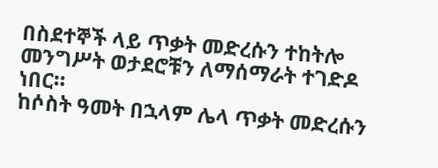በስደተኞች ላይ ጥቃት መድረሱን ተከትሎ መንግሥት ወታደሮቹን ለማሰማራት ተገድዶ ነበር።
ከሶስት ዓመት በኋላም ሌላ ጥቃት መድረሱን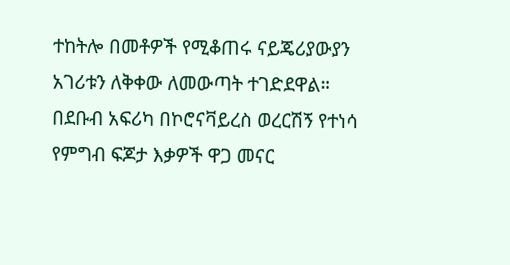ተከትሎ በመቶዎች የሚቆጠሩ ናይጄሪያውያን አገሪቱን ለቅቀው ለመውጣት ተገድደዋል።
በደቡብ አፍሪካ በኮሮናቫይረስ ወረርሽኝ የተነሳ የምግብ ፍጆታ እቃዎች ዋጋ መናር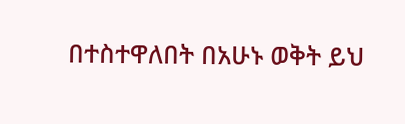በተስተዋለበት በአሁኑ ወቅት ይህ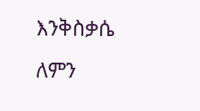እንቅስቃሴ ለምን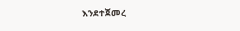እንደተጀመረ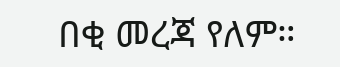በቂ መረጃ የለም።